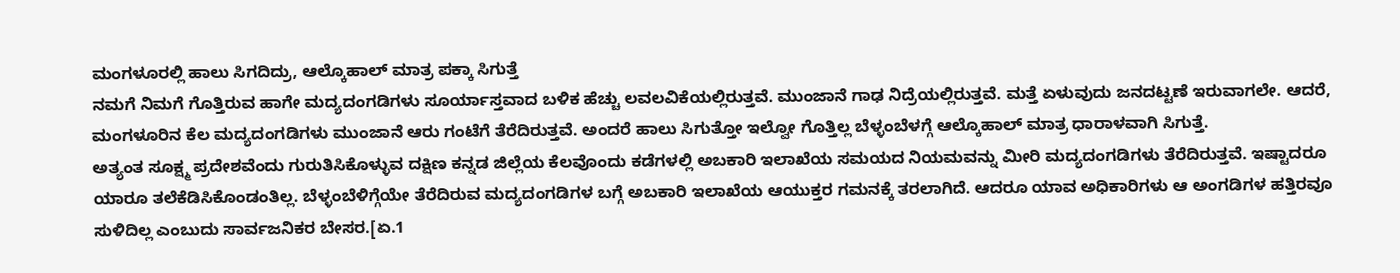ಮಂಗಳೂರಲ್ಲಿ ಹಾಲು ಸಿಗದಿದ್ರು, ಆಲ್ಕೊಹಾಲ್ ಮಾತ್ರ ಪಕ್ಕಾ ಸಿಗುತ್ತೆ
ನಮಗೆ ನಿಮಗೆ ಗೊತ್ತಿರುವ ಹಾಗೇ ಮದ್ಯದಂಗಡಿಗಳು ಸೂರ್ಯಾಸ್ತವಾದ ಬಳಿಕ ಹೆಚ್ಚು ಲವಲವಿಕೆಯಲ್ಲಿರುತ್ತವೆ. ಮುಂಜಾನೆ ಗಾಢ ನಿದ್ರೆಯಲ್ಲಿರುತ್ತವೆ. ಮತ್ತೆ ಏಳುವುದು ಜನದಟ್ಟಣೆ ಇರುವಾಗಲೇ. ಆದರೆ, ಮಂಗಳೂರಿನ ಕೆಲ ಮದ್ಯದಂಗಡಿಗಳು ಮುಂಜಾನೆ ಆರು ಗಂಟೆಗೆ ತೆರೆದಿರುತ್ತವೆ. ಅಂದರೆ ಹಾಲು ಸಿಗುತ್ತೋ ಇಲ್ವೋ ಗೊತ್ತಿಲ್ಲ ಬೆಳ್ಳಂಬೆಳಗ್ಗೆ ಆಲ್ಕೊಹಾಲ್ ಮಾತ್ರ ಧಾರಾಳವಾಗಿ ಸಿಗುತ್ತೆ.
ಅತ್ಯಂತ ಸೂಕ್ಷ್ಮ ಪ್ರದೇಶವೆಂದು ಗುರುತಿಸಿಕೊಳ್ಳುವ ದಕ್ಷಿಣ ಕನ್ನಡ ಜಿಲ್ಲೆಯ ಕೆಲವೊಂದು ಕಡೆಗಳಲ್ಲಿ ಅಬಕಾರಿ ಇಲಾಖೆಯ ಸಮಯದ ನಿಯಮವನ್ನು ಮೀರಿ ಮದ್ಯದಂಗಡಿಗಳು ತೆರೆದಿರುತ್ತವೆ. ಇಷ್ಟಾದರೂ ಯಾರೂ ತಲೆಕೆಡಿಸಿಕೊಂಡಂತಿಲ್ಲ. ಬೆಳ್ಳಂಬೆಳಿಗ್ಗೆಯೇ ತೆರೆದಿರುವ ಮದ್ಯದಂಗಡಿಗಳ ಬಗ್ಗೆ ಅಬಕಾರಿ ಇಲಾಖೆಯ ಆಯುಕ್ತರ ಗಮನಕ್ಕೆ ತರಲಾಗಿದೆ. ಆದರೂ ಯಾವ ಅಧಿಕಾರಿಗಳು ಆ ಅಂಗಡಿಗಳ ಹತ್ತಿರವೂ ಸುಳಿದಿಲ್ಲ ಎಂಬುದು ಸಾರ್ವಜನಿಕರ ಬೇಸರ.[ಏ.1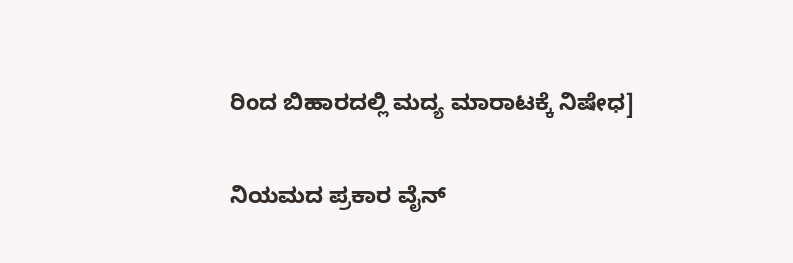ರಿಂದ ಬಿಹಾರದಲ್ಲಿ ಮದ್ಯ ಮಾರಾಟಕ್ಕೆ ನಿಷೇಧ]

ನಿಯಮದ ಪ್ರಕಾರ ವೈನ್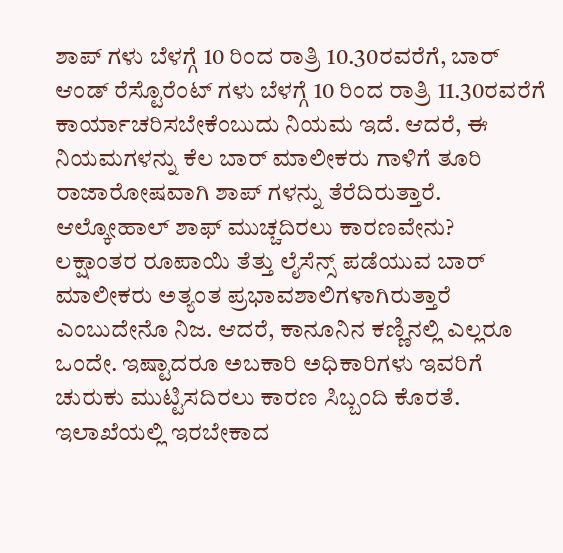ಶಾಪ್ ಗಳು ಬೆಳಗ್ಗೆ 10 ರಿಂದ ರಾತ್ರಿ 10.30ರವರೆಗೆ, ಬಾರ್ ಆಂಡ್ ರೆಸ್ಟೊರೆಂಟ್ ಗಳು ಬೆಳಗ್ಗೆ 10 ರಿಂದ ರಾತ್ರಿ 11.30ರವರೆಗೆ ಕಾರ್ಯಾಚರಿಸಬೇಕೆಂಬುದು ನಿಯಮ ಇದೆ. ಆದರೆ, ಈ ನಿಯಮಗಳನ್ನು ಕೆಲ ಬಾರ್ ಮಾಲೀಕರು ಗಾಳಿಗೆ ತೂರಿ ರಾಜಾರೋಷವಾಗಿ ಶಾಪ್ ಗಳನ್ನು ತೆರೆದಿರುತ್ತಾರೆ.
ಆಲ್ಕೋಹಾಲ್ ಶಾಫ್ ಮುಚ್ಚದಿರಲು ಕಾರಣವೇನು?
ಲಕ್ಷಾಂತರ ರೂಪಾಯಿ ತೆತ್ತು ಲೈಸೆನ್ಸ್ ಪಡೆಯುವ ಬಾರ್ ಮಾಲೀಕರು ಅತ್ಯಂತ ಪ್ರಭಾವಶಾಲಿಗಳಾಗಿರುತ್ತಾರೆ ಎಂಬುದೇನೊ ನಿಜ. ಆದರೆ, ಕಾನೂನಿನ ಕಣ್ಣಿನಲ್ಲಿ ಎಲ್ಲರೂ ಒಂದೇ. ಇಷ್ಟಾದರೂ ಅಬಕಾರಿ ಅಧಿಕಾರಿಗಳು ಇವರಿಗೆ ಚುರುಕು ಮುಟ್ಟಿಸದಿರಲು ಕಾರಣ ಸಿಬ್ಬಂದಿ ಕೊರತೆ. ಇಲಾಖೆಯಲ್ಲಿ ಇರಬೇಕಾದ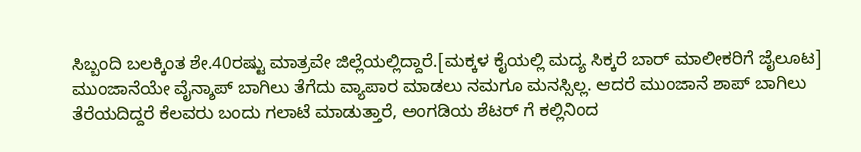ಸಿಬ್ಬಂದಿ ಬಲಕ್ಕಿಂತ ಶೇ.40ರಷ್ಟು ಮಾತ್ರವೇ ಜಿಲ್ಲೆಯಲ್ಲಿದ್ದಾರೆ.[ಮಕ್ಕಳ ಕೈಯಲ್ಲಿ ಮದ್ಯ ಸಿಕ್ಕರೆ ಬಾರ್ ಮಾಲೀಕರಿಗೆ ಜೈಲೂಟ]
ಮುಂಜಾನೆಯೇ ವೈನ್ಶಾಪ್ ಬಾಗಿಲು ತೆಗೆದು ವ್ಯಾಪಾರ ಮಾಡಲು ನಮಗೂ ಮನಸ್ಸಿಲ್ಲ. ಆದರೆ ಮುಂಜಾನೆ ಶಾಪ್ ಬಾಗಿಲು ತೆರೆಯದಿದ್ದರೆ ಕೆಲವರು ಬಂದು ಗಲಾಟೆ ಮಾಡುತ್ತಾರೆ, ಅಂಗಡಿಯ ಶೆಟರ್ ಗೆ ಕಲ್ಲಿನಿಂದ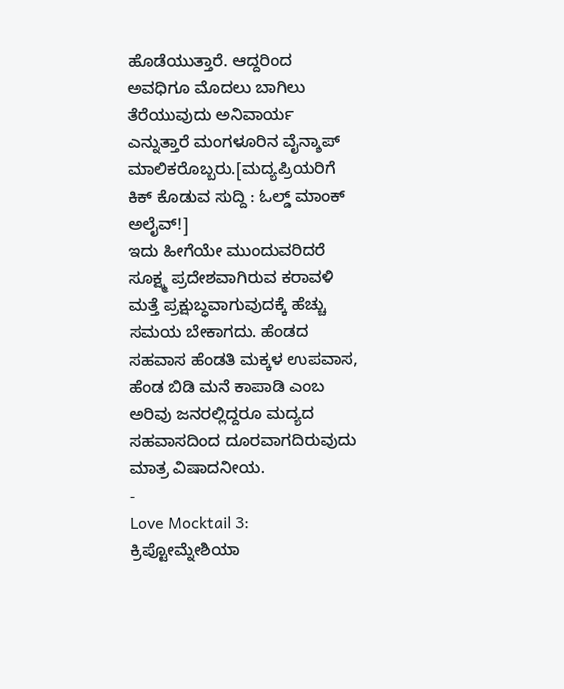ಹೊಡೆಯುತ್ತಾರೆ. ಆದ್ದರಿಂದ ಅವಧಿಗೂ ಮೊದಲು ಬಾಗಿಲು ತೆರೆಯುವುದು ಅನಿವಾರ್ಯ ಎನ್ನುತ್ತಾರೆ ಮಂಗಳೂರಿನ ವೈನ್ಶಾಪ್ ಮಾಲಿಕರೊಬ್ಬರು.[ಮದ್ಯಪ್ರಿಯರಿಗೆ ಕಿಕ್ ಕೊಡುವ ಸುದ್ದಿ : ಓಲ್ಡ್ ಮಾಂಕ್ ಅಲೈವ್!]
ಇದು ಹೀಗೆಯೇ ಮುಂದುವರಿದರೆ ಸೂಕ್ಷ್ಮ ಪ್ರದೇಶವಾಗಿರುವ ಕರಾವಳಿ ಮತ್ತೆ ಪ್ರಕ್ಷುಬ್ಧವಾಗುವುದಕ್ಕೆ ಹೆಚ್ಚು ಸಮಯ ಬೇಕಾಗದು. ಹೆಂಡದ ಸಹವಾಸ ಹೆಂಡತಿ ಮಕ್ಕಳ ಉಪವಾಸ, ಹೆಂಡ ಬಿಡಿ ಮನೆ ಕಾಪಾಡಿ ಎಂಬ ಅರಿವು ಜನರಲ್ಲಿದ್ದರೂ ಮದ್ಯದ ಸಹವಾಸದಿಂದ ದೂರವಾಗದಿರುವುದು ಮಾತ್ರ ವಿಷಾದನೀಯ.
-
Love Mocktail 3: ಕ್ರಿಪ್ಟೋಮ್ನೇಶಿಯಾ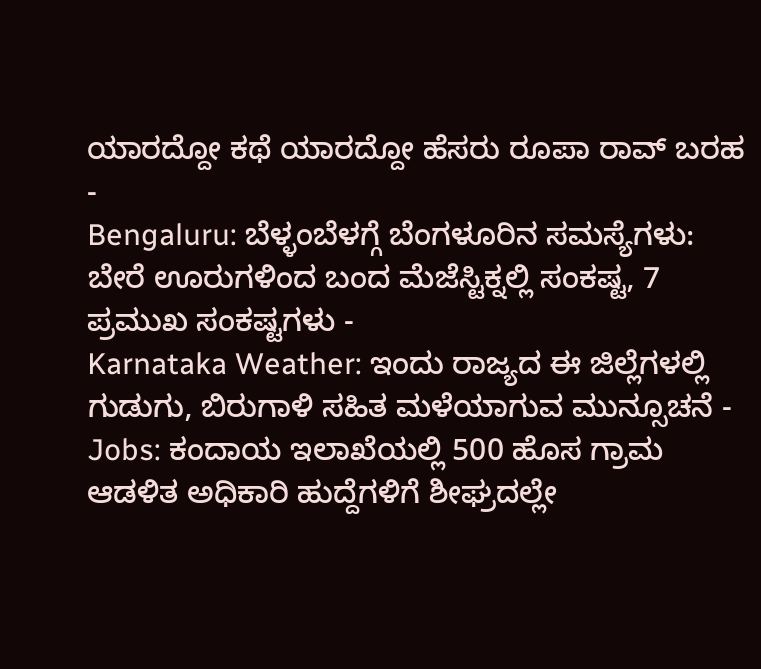ಯಾರದ್ದೋ ಕಥೆ ಯಾರದ್ದೋ ಹೆಸರು ರೂಪಾ ರಾವ್ ಬರಹ -
Bengaluru: ಬೆಳ್ಳಂಬೆಳಗ್ಗೆ ಬೆಂಗಳೂರಿನ ಸಮಸ್ಯೆಗಳು: ಬೇರೆ ಊರುಗಳಿಂದ ಬಂದ ಮೆಜೆಸ್ಟಿಕ್ನಲ್ಲಿ ಸಂಕಷ್ಟ, 7 ಪ್ರಮುಖ ಸಂಕಷ್ಟಗಳು -
Karnataka Weather: ಇಂದು ರಾಜ್ಯದ ಈ ಜಿಲ್ಲೆಗಳಲ್ಲಿ ಗುಡುಗು, ಬಿರುಗಾಳಿ ಸಹಿತ ಮಳೆಯಾಗುವ ಮುನ್ಸೂಚನೆ -
Jobs: ಕಂದಾಯ ಇಲಾಖೆಯಲ್ಲಿ 500 ಹೊಸ ಗ್ರಾಮ ಆಡಳಿತ ಅಧಿಕಾರಿ ಹುದ್ದೆಗಳಿಗೆ ಶೀಘ್ರದಲ್ಲೇ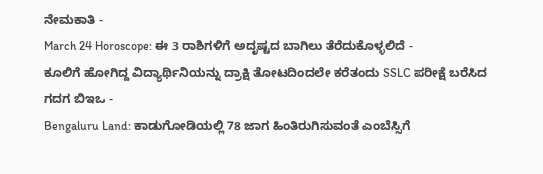ನೇಮಕಾತಿ -
March 24 Horoscope: ಈ 3 ರಾಶಿಗಳಿಗೆ ಅದೃಷ್ಟದ ಬಾಗಿಲು ತೆರೆದುಕೊಳ್ಳಲಿದೆ -
ಕೂಲಿಗೆ ಹೋಗಿದ್ದ ವಿದ್ಯಾರ್ಥಿನಿಯನ್ನು ದ್ರಾಕ್ಷಿ ತೋಟದಿಂದಲೇ ಕರೆತಂದು SSLC ಪರೀಕ್ಷೆ ಬರೆಸಿದ ಗದಗ ಬಿಇಒ -
Bengaluru Land: ಕಾಡುಗೋಡಿಯಲ್ಲಿ 78 ಜಾಗ ಹಿಂತಿರುಗಿಸುವಂತೆ ಎಂಬೆಸ್ಸಿಗೆ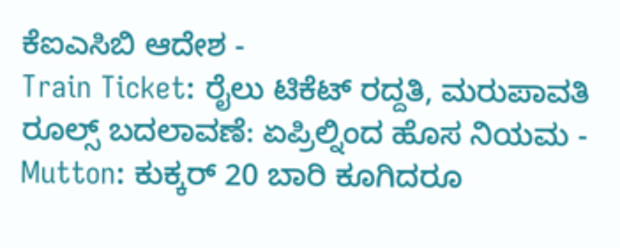ಕೆಐಎಸಿಬಿ ಆದೇಶ -
Train Ticket: ರೈಲು ಟಿಕೆಟ್ ರದ್ದತಿ, ಮರುಪಾವತಿ ರೂಲ್ಸ್ ಬದಲಾವಣೆ: ಏಪ್ರಿಲ್ನಿಂದ ಹೊಸ ನಿಯಮ -
Mutton: ಕುಕ್ಕರ್ 20 ಬಾರಿ ಕೂಗಿದರೂ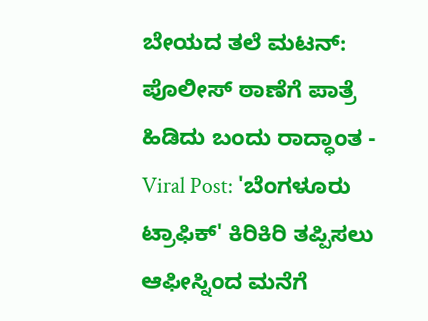ಬೇಯದ ತಲೆ ಮಟನ್: ಪೊಲೀಸ್ ಠಾಣೆಗೆ ಪಾತ್ರೆ ಹಿಡಿದು ಬಂದು ರಾದ್ಧಾಂತ -
Viral Post: 'ಬೆಂಗಳೂರು ಟ್ರಾಫಿಕ್' ಕಿರಿಕಿರಿ ತಪ್ಪಿಸಲು ಆಫೀಸ್ನಿಂದ ಮನೆಗೆ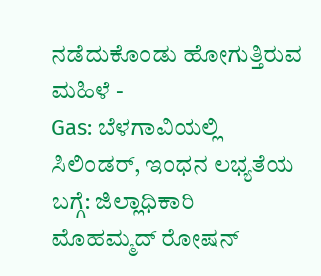ನಡೆದುಕೊಂಡು ಹೋಗುತ್ತಿರುವ ಮಹಿಳೆ -
Gas: ಬೆಳಗಾವಿಯಲ್ಲಿ ಸಿಲಿಂಡರ್, ಇಂಧನ ಲಭ್ಯತೆಯ ಬಗ್ಗೆ: ಜಿಲ್ಲಾಧಿಕಾರಿ ಮೊಹಮ್ಮದ್ ರೋಷನ್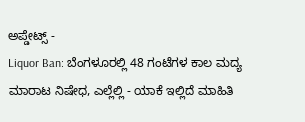ಅಪ್ಡೇಟ್ಸ್ -
Liquor Ban: ಬೆಂಗಳೂರಲ್ಲಿ 48 ಗಂಟೆಗಳ ಕಾಲ ಮದ್ಯ ಮಾರಾಟ ನಿಷೇಧ, ಎಲ್ಲೆಲ್ಲಿ - ಯಾಕೆ ಇಲ್ಲಿದೆ ಮಾಹಿತಿ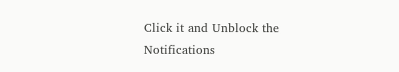Click it and Unblock the Notifications